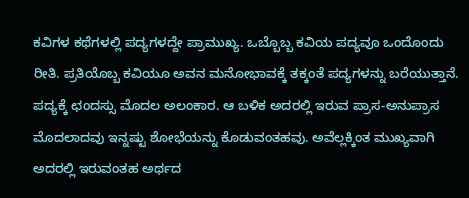ಕವಿಗಳ ಕಥೆಗಳಲ್ಲಿ ಪದ್ಯಗಳದ್ದೇ ಪ್ರಾಮುಖ್ಯ. ಒಬ್ಬೊಬ್ಬ ಕವಿಯ ಪದ್ಯವೂ ಒಂದೊಂದು ರೀತಿ. ಪ್ರತಿಯೊಬ್ಬ ಕವಿಯೂ ಅವನ ಮನೋಭಾವಕ್ಕೆ ತಕ್ಕಂತೆ ಪದ್ಯಗಳನ್ನು ಬರೆಯುತ್ತಾನೆ. ಪದ್ಯಕ್ಕೆ ಛಂದಸ್ಸು ಮೊದಲ ಅಲಂಕಾರ. ಆ ಬಳಿಕ ಅದರಲ್ಲಿ ಇರುವ ಪ್ರಾಸ-ಅನುಪ್ರಾಸ ಮೊದಲಾದವು ಇನ್ನಷ್ಟು ಶೋಭೆಯನ್ನು ಕೊಡುವಂತಹವು. ಅವೆಲ್ಲಕ್ಕಿಂತ ಮುಖ್ಯವಾಗಿ ಅದರಲ್ಲಿ ಇರುವಂತಹ ಅರ್ಥದ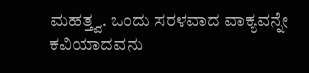ಮಹತ್ತ್ವ. ಒಂದು ಸರಳವಾದ ವಾಕ್ಯವನ್ನೇ ಕವಿಯಾದವನು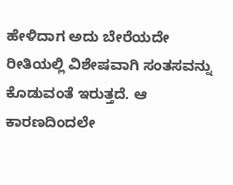ಹೇಳಿದಾಗ ಅದು ಬೇರೆಯದೇ ರೀತಿಯಲ್ಲಿ ವಿಶೇಷವಾಗಿ ಸಂತಸವನ್ನು ಕೊಡುವಂತೆ ಇರುತ್ತದೆ. ಆ ಕಾರಣದಿಂದಲೇ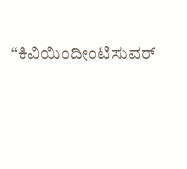“ಕಿವಿಯಿಂದೀಂಟಿಸುವರ್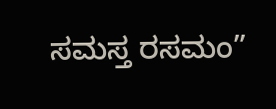ಸಮಸ್ತ ರಸಮಂ”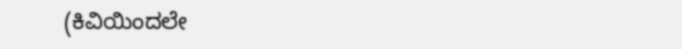(ಕಿವಿಯಿಂದಲೇ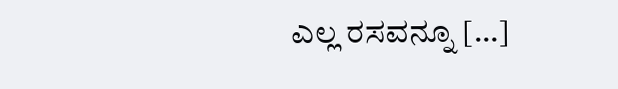ಎಲ್ಲ ರಸವನ್ನೂ […]